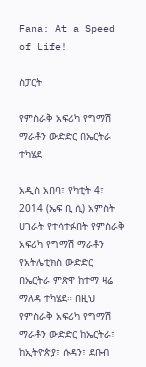Fana: At a Speed of Life!

ስፓርት

የምስራቅ አፍሪካ የግማሽ ማራቶን ውድድር በኤርትራ ተካሄደ

አዲስ አበባ፣ የካቲት 4፣ 2014 (ኤፍ ቢ ሲ) አምስት ሀገራት የተሳተፉበት የምስራቅ አፍሪካ የግማሽ ማራቶን የአትሌቲክስ ውድድር በኤርትራ ምጽዋ ከተማ ዛሬ ማለዳ ተካሄደ። በዚህ የምስራቅ አፍሪካ የግማሽ ማራቶን ውድድር ከኤርትራ፣ ከኢትዮጵያ፣ ሱዳን፣ ደቡብ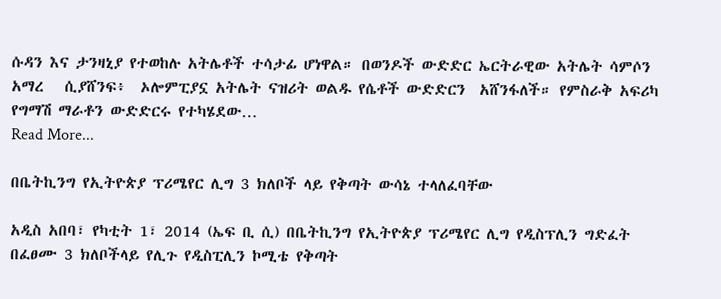ሱዳን እና ታንዛኒያ የተወከሉ አትሌቶች ተሳታፊ ሆነዋል። በወንዶች ውድድር ኤርትራዊው አትሌት ሳምሶን አማረ   ሲያሸንፍ፥  ኦሎምፒያኗ አትሌት ናዝሪት ወልዱ የሴቶች ውድድርን  አሸንፋለች። የምስራቅ አፍሪካ የግማሽ ማራቶን ውድድርሩ የተካሄደው…
Read More...

በቤትኪንግ የኢትዮጵያ ፕሪሜየር ሊግ 3 ክለቦች ላይ የቅጣት ውሳኔ ተላለፈባቸው

አዲስ አበባ፣ የካቲት 1፣ 2014 (ኤፍ ቢ ሲ) በቤትኪንግ የኢትዮጵያ ፕሪሜየር ሊግ የዲስፕሊን ግድፈት በፈፀሙ 3 ክለቦችላይ የሊጉ የዲስፒሊን ኮሚቴ የቅጣት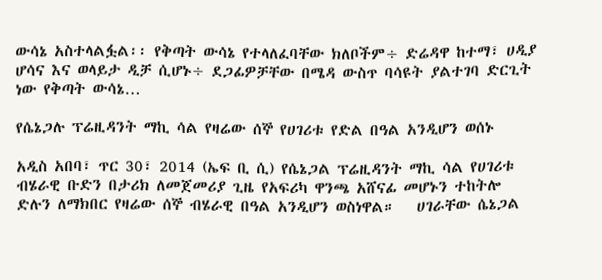ውሳኔ አስተላልፏል፡፡ የቅጣት ውሳኔ የተላለፈባቸው ክለቦችም÷ ድሬዳዋ ከተማ፣ ሀዲያ ሆሳና እና ወላይታ ዲቻ ሲሆኑ÷ ደጋፊዎቻቸው በሜዳ ውስጥ ባሳዩት ያልተገባ ድርጊት ነው የቅጣት ውሳኔ…

የሴኔጋሉ ፕሬዚዳንት ማኪ ሳል የዛሬው ሰኞ የሀገሪቱ የድል በዓል አንዲሆን ወሰኑ

አዲስ አበባ፣ ጥር 30፣ 2014 (ኤፍ ቢ ሲ) የሴኔጋል ፕሬዚዳንት ማኪ ሳል የሀገሪቱ ብሄራዊ ቡድን በታሪክ ለመጀመሪያ ጊዜ የአፍሪካ ዋንጫ አሸናፊ መሆኑን ተከትሎ ድሉን ለማክበር የዛሬው ሰኞ ብሄራዊ በዓል አንዲሆን ወስነዋል።   ሀገራቸው ሴኔጋል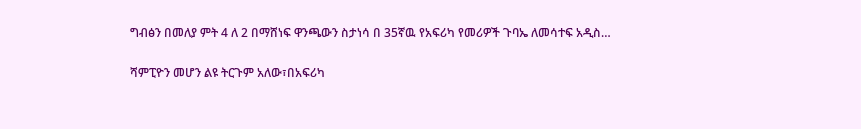ግብፅን በመለያ ምት 4 ለ 2 በማሸነፍ ዋንጫውን ስታነሳ በ 35ኛዉ የአፍሪካ የመሪዎች ጉባኤ ለመሳተፍ አዲስ…

ሻምፒዮን መሆን ልዩ ትርጉም አለው፣በአፍሪካ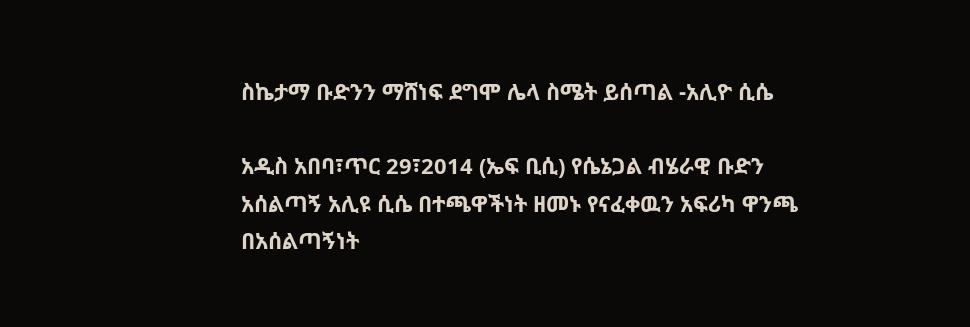ስኬታማ ቡድንን ማሸነፍ ደግሞ ሌላ ስሜት ይሰጣል -አሊዮ ሲሴ

አዲስ አበባ፣ጥር 29፣2014 (ኤፍ ቢሲ) የሴኔጋል ብሄራዊ ቡድን አሰልጣኝ አሊዩ ሲሴ በተጫዋችነት ዘመኑ የናፈቀዉን አፍሪካ ዋንጫ በአሰልጣኝነት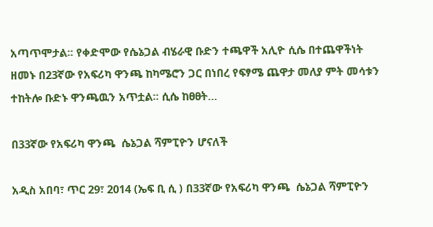አጣጥሞታል፡፡ የቀድሞው የሴኔጋል ብሄራዊ ቡድን ተጫዋች አሊዮ ሲሴ በተጨዋችነት ዘመኑ በ23ኛው የአፍሪካ ዋንጫ ከካሜሮን ጋር በነበረ የፍፃሜ ጨዋታ መለያ ምት መሳቱን ተከትሎ ቡድኑ ዋንጫዉን አጥቷል፡፡ ሲሴ ከፀፀት…

በ33ኛው የአፍሪካ ዋንጫ  ሴኔጋል ሻምፒዮን ሆናለች

አዲስ አበባ፣ ጥር 29፣ 2014 (ኤፍ ቢ ሲ ) በ33ኛው የአፍሪካ ዋንጫ  ሴኔጋል ሻምፒዮን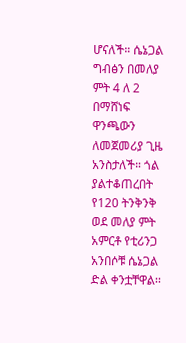ሆናለች። ሴኔጋል ግብፅን በመለያ ምት 4 ለ 2 በማሸነፍ ዋንጫውን ለመጀመሪያ ጊዜ አንስታለች። ጎል ያልተቆጠረበት የ120 ትንቅንቅ ወደ መለያ ምት አምርቶ የቲሪንጋ አንበሶቹ ሴኔጋል ድል ቀንቷቸዋል፡፡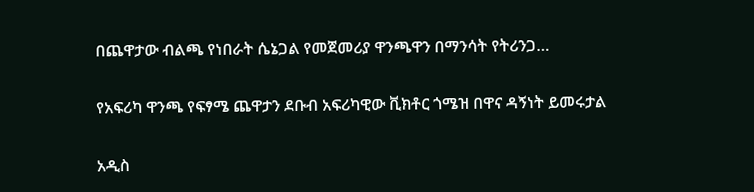በጨዋታው ብልጫ የነበራት ሴኔጋል የመጀመሪያ ዋንጫዋን በማንሳት የትሪንጋ…

የአፍሪካ ዋንጫ የፍፃሜ ጨዋታን ደቡብ አፍሪካዊው ቪክቶር ጎሜዝ በዋና ዳኝነት ይመሩታል

አዲስ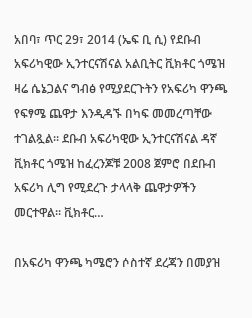አበባ፣ ጥር 29፣ 2014 (ኤፍ ቢ ሲ) የደቡብ አፍሪካዊው ኢንተርናሽናል አልቢትር ቪክቶር ጎሜዝ ዛሬ ሴኔጋልና ግብፅ የሚያደርጉትን የአፍሪካ ዋንጫ የፍፃሜ ጨዋታ እንዲዳኙ በካፍ መመረጣቸው ተገልጿል። ደቡብ አፍሪካዊው ኢንተርናሽናል ዳኛ ቪክቶር ጎሜዝ ከፈረንጆቹ 2008 ጀምሮ በደቡብ አፍሪካ ሊግ የሚደረጉ ታላላቅ ጨዋታዎችን መርተዋል፡፡ ቪክቶር…

በአፍሪካ ዋንጫ ካሜሮን ሶስተኛ ደረጃን በመያዝ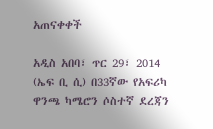አጠናቀቀች

አዲስ አበባ፣ ጥር 29፣ 2014 (ኤፍ ቢ ሲ) በ33ኛው የአፍሪካ ዋንጫ ካሜሮን ሶስተኛ ደረጃን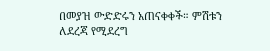በመያዝ ውድድሩን አጠናቀቀች። ምሽቱን ለደረጃ የሚደረግ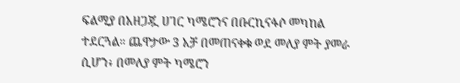ፍልሚያ በአዘጋጇ ሀገር ካሜሮንና በቡርኪናፋሶ መካከል ተደርጓል። ጨዋታው 3 አቻ በመጠናቀቁ ወደ መለያ ምት ያመራ ሲሆን፥ በመለያ ምት ካሜሮን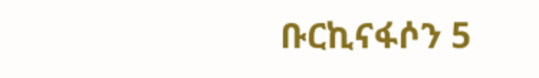ቡርኪናፋሶን 5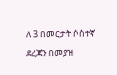ለ 3 በመርታት ሶስተኛ ደረጃን በመያዝ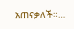አጠናቃለች።…